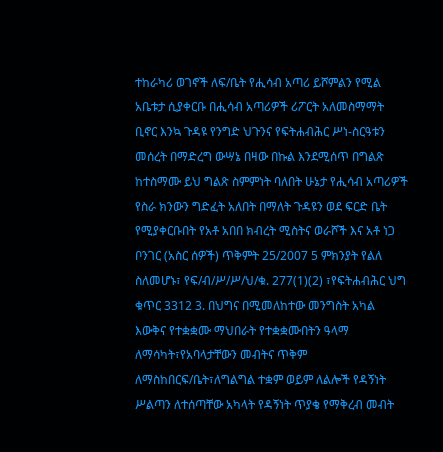ተከራካሪ ወገኖች ለፍ/ቤት የሒሳብ አጣሪ ይሾምልን የሚል አቤቱታ ሲያቀርቡ በሒሳብ አጣሪዎች ሪፖርት አለመስማማት ቢኖር እንኳ ጉዳዩ የንግድ ህጉንና የፍትሐብሕር ሥነ-ስርዓቱን መሰረት በማድረግ ውሣኔ በዛው በኩል እንደሚሰጥ በግልጽ ከተስማሙ ይህ ግልጽ ስምምነት ባለበት ሁኔታ የሒሳብ አጣሪዎች የስራ ክንውን ግድፈት አለበት በማለት ጉዳዩን ወደ ፍርድ ቤት የሚያቀርቡበት የአቶ አበበ ክብረት ሚስትና ወራሾች እና አቶ ነጋ ቦንገር (አስር ሰዎች) ጥቅምት 25/2007 5 ምክንያት የልለ ስለመሆኑ፣ የፍ/ብ/ሥ/ሥ/ህ/ቁ. 277(1)(2) ፣የፍትሐብሕር ህግ ቁጥር 3312 3. በህግና በሚመለከተው መንግስት አካል እውቅና የተቋቋሙ ማህበራት የተቋቋሙበትን ዓላማ ለማሳካት፣የአባላታቸውን መብትና ጥቅም ለማስከበርፍ/ቤት፣ለግልግል ተቋም ወይም ለልሎች የዳኝነት ሥልጣን ለተሰጣቸው አካላት የዳኝነት ጥያቄ የማቅረብ መብት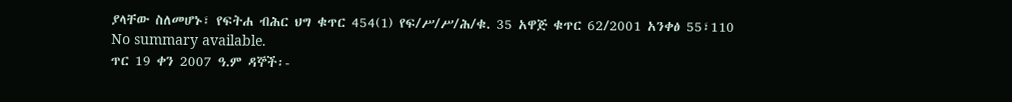ያላቸው ስለመሆኑ፣ የፍትሐ ብሕር ህግ ቁጥር 454(1) የፍ/ሥ/ሥ/ሕ/ቁ. 35 አዋጅ ቁጥር 62/2001 አንቀፅ 55፣110
No summary available.
ጥር 19 ቀን 2007 ዓ.ም ዳኞች፡-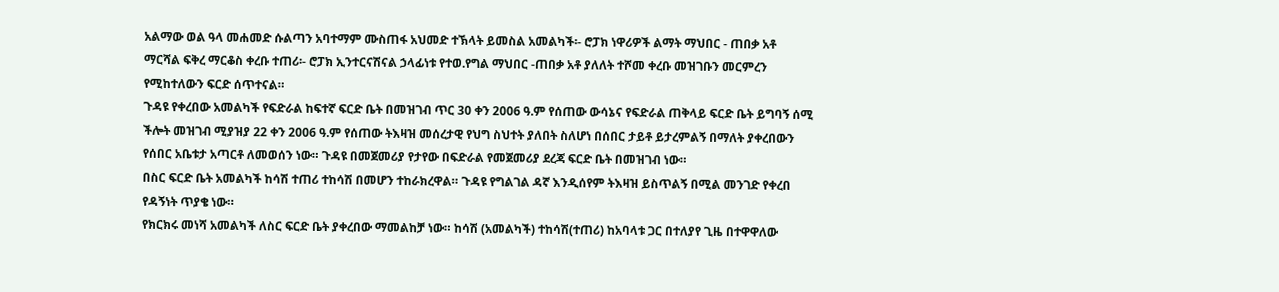አልማው ወል ዓላ መሐመድ ሱልጣን አባተማም ሙስጠፋ አህመድ ተኽላት ይመስል አመልካች፡- ሮፓክ ነዋሪዎች ልማት ማህበር - ጠበቃ አቶ ማርሻል ፍቅረ ማርቆስ ቀረቡ ተጠሪ፡- ሮፓክ ኢንተርናሽናል ኃላፊነቱ የተወ.የግል ማህበር -ጠበቃ አቶ ያለለት ተሾመ ቀረቡ መዝገቡን መርምረን የሚከተለውን ፍርድ ሰጥተናል።
ጉዳዩ የቀረበው አመልካች የፍድራል ከፍተኛ ፍርድ ቤት በመዝገብ ጥር 30 ቀን 2006 ዓ.ም የሰጠው ውሳኔና የፍድራል ጠቅላይ ፍርድ ቤት ይግባኝ ሰሚ ችሎት መዝገብ ሚያዝያ 22 ቀን 2006 ዓ.ም የሰጠው ትእዛዝ መሰረታዊ የህግ ስህተት ያለበት ስለሆነ በሰበር ታይቶ ይታረምልኝ በማለት ያቀረበውን የሰበር አቤቱታ አጣርቶ ለመወሰን ነው። ጉዳዩ በመጀመሪያ የታየው በፍድራል የመጀመሪያ ደረጃ ፍርድ ቤት በመዝገብ ነው።
በስር ፍርድ ቤት አመልካች ከሳሽ ተጠሪ ተከሳሽ በመሆን ተከራክረዋል። ጉዳዩ የግልገል ዳኛ እንዲሰየም ትእዛዝ ይስጥልኝ በሚል መንገድ የቀረበ የዳኝነት ጥያቄ ነው።
የክርክሩ መነሻ አመልካች ለስር ፍርድ ቤት ያቀረበው ማመልከቻ ነው። ከሳሽ (አመልካች) ተከሳሽ(ተጠሪ) ከአባላቱ ጋር በተለያየ ጊዜ በተዋዋለው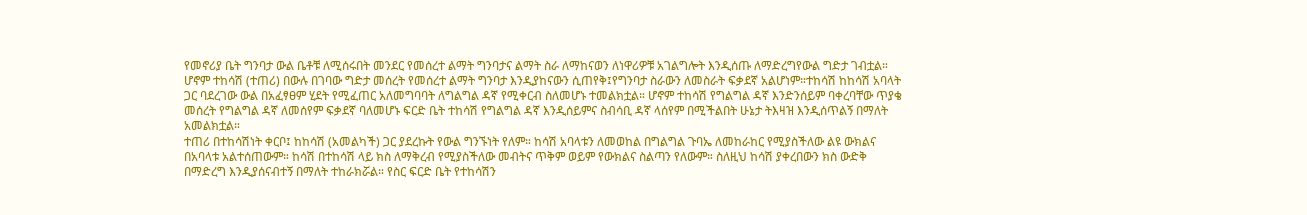የመኖሪያ ቤት ግንባታ ውል ቤቶቹ ለሚሰሩበት መንደር የመሰረተ ልማት ግንባታና ልማት ስራ ለማከናወን ለነዋሪዎቹ አገልግሎት እንዲሰጡ ለማድረግየውል ግድታ ገብቷል። ሆኖም ተከሳሽ (ተጠሪ) በውሉ በገባው ግድታ መሰረት የመሰረተ ልማት ግንባታ እንዲያከናውን ሲጠየቅ፤የግንባታ ስራውን ለመስራት ፍቃደኛ አልሆነም።ተከሳሽ ከከሳሽ አባላት ጋር ባደረገው ውል በአፈፃፀም ሂደት የሚፈጠር አለመግባባት ለግልግል ዳኛ የሚቀርብ ስለመሆኑ ተመልክቷል። ሆኖም ተከሳሽ የግልግል ዳኛ እንድንሰይም ባቀረባቸው ጥያቄ መሰረት የግልግል ዳኛ ለመሰየም ፍቃደኛ ባለመሆኑ ፍርድ ቤት ተከሳሽ የግልግል ዳኛ እንዲሰይምና ስብሳቢ ዳኛ ላሰየም በሚችልበት ሁኔታ ትእዛዝ እንዲሰጥልኝ በማለት አመልክቷል።
ተጠሪ በተከሳሽነት ቀርቦ፤ ከከሳሽ (አመልካች) ጋር ያደረኩት የውል ግንኙነት የለም። ከሳሽ አባላቱን ለመወከል በግልግል ጉባኤ ለመከራከር የሚያስችለው ልዩ ውክልና በአባላቱ አልተሰጠውም። ከሳሽ በተከሳሽ ላይ ክስ ለማቅረብ የሚያስችለው መብትና ጥቅም ወይም የውክልና ስልጣን የለውም። ስለዚህ ከሳሽ ያቀረበውን ክስ ውድቅ በማድረግ እንዲያሰናብተኝ በማለት ተከራክሯል። የስር ፍርድ ቤት የተከሳሽን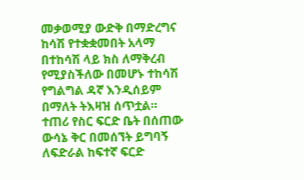መቃወሚያ ውድቅ በማድረግና ከሳሽ የተቋቋመበት አላማ በተከሳሽ ላይ ክስ ለማቅረብ የሚያስችለው በመሆኑ ተከሳሽ የግልግል ዳኛ እንዲሰይም በማለት ትእዛዝ ሰጥቷል።
ተጠሪ የስር ፍርድ ቤት በሰጠው ውሳኔ ቅር በመሰኘት ይግባኝ ለፍድራል ከፍተኛ ፍርድ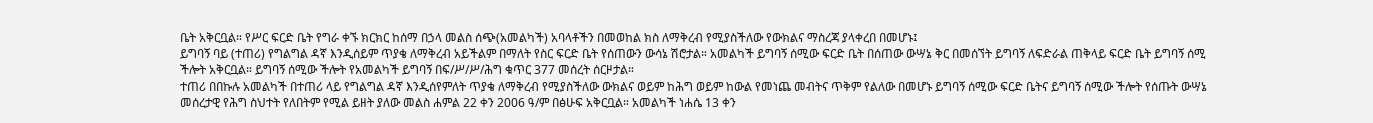ቤት አቅርቧል። የሥር ፍርድ ቤት የግራ ቀኙ ክርክር ከሰማ በኃላ መልስ ሰጭ(አመልካች) አባላቶችን በመወከል ክስ ለማቅረብ የሚያስችለው የውክልና ማስረጃ ያላቀረበ በመሆኑ፤
ይግባኝ ባይ (ተጠሪ) የግልግል ዳኛ እንዲሰይም ጥያቄ ለማቅረብ አይችልም በማለት የስር ፍርድ ቤት የሰጠውን ውሳኔ ሽሮታል። አመልካች ይግባኝ ሰሚው ፍርድ ቤት በሰጠው ውሣኔ ቅር በመሰኘት ይግባኝ ለፍድራል ጠቅላይ ፍርድ ቤት ይግባኝ ሰሚ ችሎት አቅርቧል። ይግባኝ ሰሚው ችሎት የአመልካች ይግባኝ በፍ/ሥ/ሥ/ሕግ ቁጥር 377 መሰረት ሰርዞታል።
ተጠሪ በበኩሉ አመልካች በተጠሪ ላይ የግልግል ዳኛ እንዲሰየምለት ጥያቄ ለማቅረብ የሚያስችለው ውክልና ወይም ከሕግ ወይም ከውል የመነጨ መብትና ጥቅም የልለው በመሆኑ ይግባኝ ሰሚው ፍርድ ቤትና ይግባኝ ሰሚው ችሎት የሰጡት ውሣኔ መሰረታዊ የሕግ ስህተት የለበትም የሚል ይዘት ያለው መልስ ሐምል 22 ቀን 2006 ዓ/ም በፅሁፍ አቅርቧል። አመልካች ነሐሴ 13 ቀን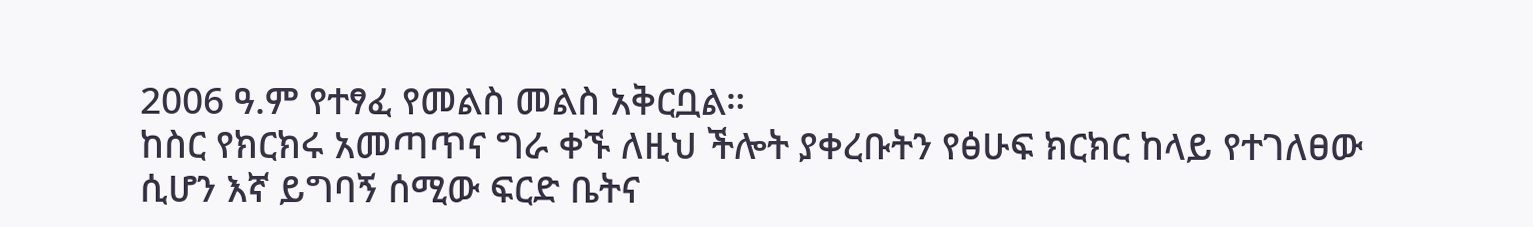2006 ዓ.ም የተፃፈ የመልስ መልስ አቅርቧል።
ከስር የክርክሩ አመጣጥና ግራ ቀኙ ለዚህ ችሎት ያቀረቡትን የፅሁፍ ክርክር ከላይ የተገለፀው ሲሆን እኛ ይግባኝ ሰሚው ፍርድ ቤትና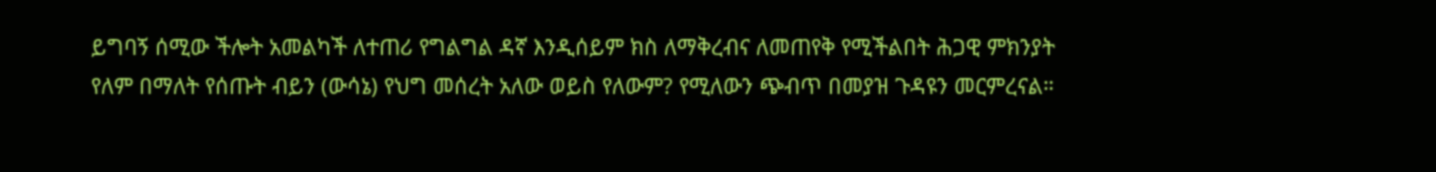ይግባኝ ሰሚው ችሎት አመልካች ለተጠሪ የግልግል ዳኛ እንዲሰይም ክስ ለማቅረብና ለመጠየቅ የሚችልበት ሕጋዊ ምክንያት የለም በማለት የሰጡት ብይን (ውሳኔ) የህግ መሰረት አለው ወይስ የለውም? የሚለውን ጭብጥ በመያዝ ጉዳዩን መርምረናል።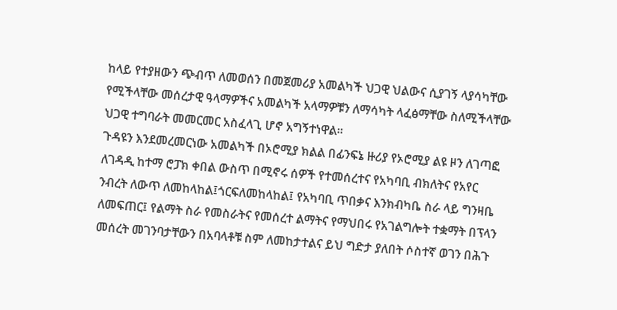ከላይ የተያዘውን ጭብጥ ለመወሰን በመጀመሪያ አመልካች ህጋዊ ህልውና ሲያገኝ ላያሳካቸው የሚችላቸው መሰረታዊ ዓላማዎችና አመልካች አላማዎቹን ለማሳካት ላፈፅማቸው ስለሚችላቸው ህጋዊ ተግባራት መመርመር አስፈላጊ ሆኖ አግኝተነዋል።
ጉዳዩን እንደመረመርነው አመልካች በኦሮሚያ ክልል በፊንፍኔ ዙሪያ የኦሮሚያ ልዩ ዞን ለገጣፎ ለገዳዲ ከተማ ሮፓክ ቀበል ውስጥ በሚኖሩ ሰዎች የተመሰረተና የአካባቢ ብክለትና የአየር ንብረት ለውጥ ለመከላከል፤ጎርፍለመከላከል፤ የአካባቢ ጥበቃና እንክብካቤ ስራ ላይ ግንዛቤ ለመፍጠር፤ የልማት ስራ የመስራትና የመሰረተ ልማትና የማህበሩ የአገልግሎት ተቋማት በፕላን መሰረት መገንባታቸውን በአባላቶቹ ስም ለመከታተልና ይህ ግድታ ያለበት ሶስተኛ ወገን በሕጉ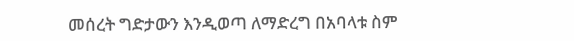መሰረት ግድታውን እንዲወጣ ለማድረግ በአባላቱ ስም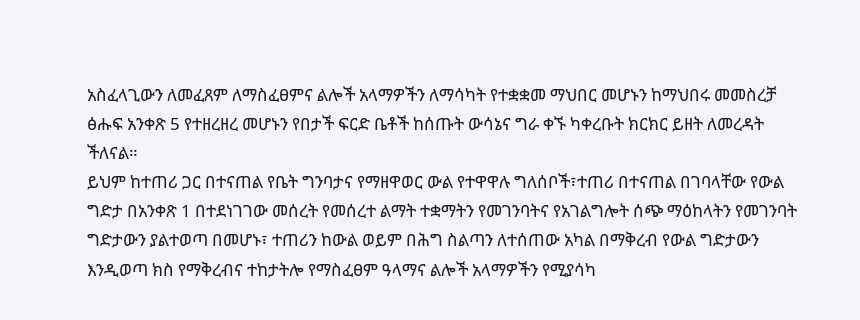አስፈላጊውን ለመፈጸም ለማስፈፀምና ልሎች አላማዎችን ለማሳካት የተቋቋመ ማህበር መሆኑን ከማህበሩ መመስረቻ ፅሑፍ አንቀጽ 5 የተዘረዘረ መሆኑን የበታች ፍርድ ቤቶች ከሰጡት ውሳኔና ግራ ቀኙ ካቀረቡት ክርክር ይዘት ለመረዳት ችለናል።
ይህም ከተጠሪ ጋር በተናጠል የቤት ግንባታና የማዘዋወር ውል የተዋዋሉ ግለሰቦች፣ተጠሪ በተናጠል በገባላቸው የውል ግድታ በአንቀጽ 1 በተደነገገው መሰረት የመሰረተ ልማት ተቋማትን የመገንባትና የአገልግሎት ሰጭ ማዕከላትን የመገንባት ግድታውን ያልተወጣ በመሆኑ፣ ተጠሪን ከውል ወይም በሕግ ስልጣን ለተሰጠው አካል በማቅረብ የውል ግድታውን እንዲወጣ ክስ የማቅረብና ተከታትሎ የማስፈፀም ዓላማና ልሎች አላማዎችን የሚያሳካ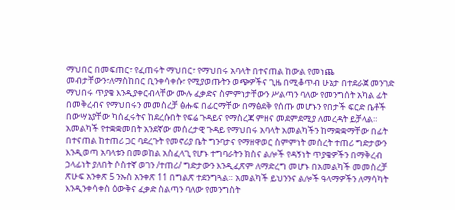ማህበር በመፍጠር፣ የፈጠሩት ማህበር፣ የማህበሩ አባላት በተናጠል ከውል የመነጨ መብታቸውን፣ለማስከበር ቢንቀሳቀሱ፣ የሚያወጡትን ወጭዎችና ጊዜ በሚቆጥብ ሁኔታ በተደራጀ መንገድ ማህበሩ ጥያቄ እንዲያቀርብላቸው ሙሉ ፈቃድና ስምምነታቸውን ሥልጣን ባለው የመንግሰት አካል ፊት በመቅረብና የማህበሩን መመስረቻ ፅሑፍ በፊርማቸው በማፅደቅ የሰጡ መሆኑን የበታች ፍርድ ቤቶች በውሣኔያቸው ካሰፈሩትና ከደረሱበት የፍሬ ጉዳይና የማስረጃ ምዘና መደምደሚያ ለመረዳት ይቻላል።
አመልካች የተቋቋመበት አንደኛው መሰረታዊ ጉዳይ የማህበሩ አባላት አመልካችን ከማቋቋማቸው በፊት በተናጠል ከተጠሪ ጋር ባደረጉት የመኖሪያ ቤት ግንባታና የማዘዋወር ስምምነት መሰረት ተጠሪ ግድታውን እንዲወጣ አባላቱን በመወከል አስፈላጊ የሆኑ ተግባራትን ክስና ልሎች የዳኝነት ጥያቄዎችን በማቅረብ ኃላፊነት ያለበት ሶስተኛ ወገን /ተጠሪ/ ግድታውን እንዲፈጽም ለማድረግ መሆኑ በአመልካች መመስረቻ ጽሁፍ አንቀጽ 5 ንኡስ አንቀጽ 11 በግልጽ ተደንግጓል። አመልካች ይህንንና ልሎች ዓላማዎችን ለማሳካት እንዲንቀሳቀስ ዕውቅና ፈቃድ ስልጣን ባለው የመንግስት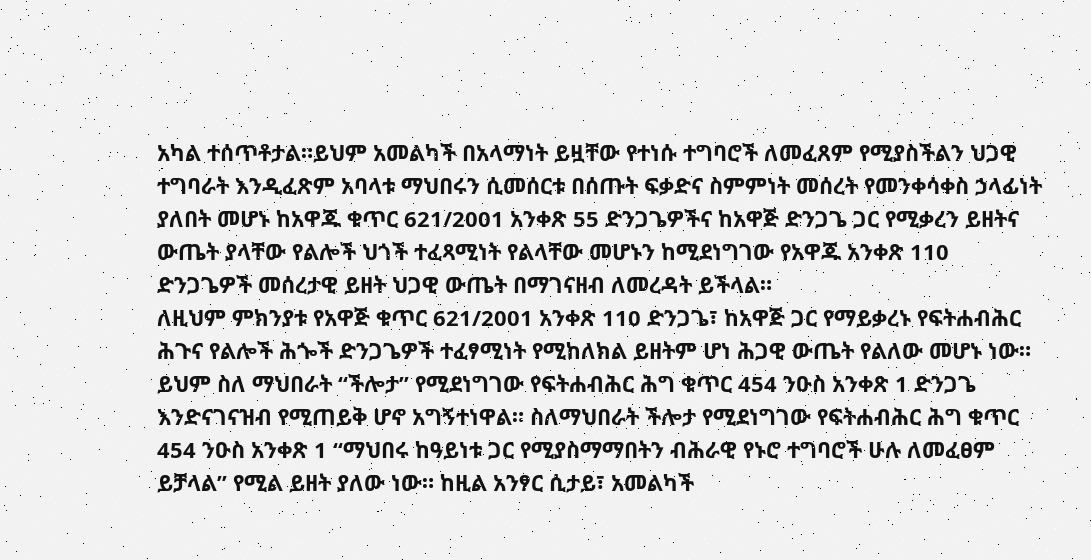አካል ተሰጥቶታል።ይህም አመልካች በአላማነት ይዟቸው የተነሱ ተግባሮች ለመፈጸም የሚያስችልን ህጋዊ ተግባራት እንዲፈጽም አባላቱ ማህበሩን ሲመሰርቱ በሰጡት ፍቃድና ስምምነት መሰረት የመንቀሳቀስ ኃላፊነት ያለበት መሆኑ ከአዋጁ ቁጥር 621/2001 አንቀጽ 55 ድንጋጌዎችና ከአዋጅ ድንጋጌ ጋር የሚቃረን ይዘትና ውጤት ያላቸው የልሎች ህጎች ተፈጻሚነት የልላቸው መሆኑን ከሚደነግገው የአዋጁ አንቀጽ 110 ድንጋጌዎች መሰረታዊ ይዘት ህጋዊ ውጤት በማገናዘብ ለመረዳት ይችላል።
ለዚህም ምክንያቱ የአዋጅ ቁጥር 621/2001 አንቀጽ 110 ድንጋጌ፣ ከአዋጅ ጋር የማይቃረኑ የፍትሐብሕር ሕጉና የልሎች ሕጐች ድንጋጌዎች ተፈፃሚነት የሚከለክል ይዘትም ሆነ ሕጋዊ ውጤት የልለው መሆኑ ነው። ይህም ስለ ማህበራት “ችሎታ” የሚደነግገው የፍትሐብሕር ሕግ ቁጥር 454 ንዑስ አንቀጽ 1 ድንጋጌ እንድናገናዝብ የሚጠይቅ ሆኖ አግኝተነዋል። ስለማህበራት ችሎታ የሚደነግገው የፍትሐብሕር ሕግ ቁጥር 454 ንዑስ አንቀጽ 1 “ማህበሩ ከዓይነቱ ጋር የሚያስማማበትን ብሕራዊ የኑሮ ተግባሮች ሁሉ ለመፈፀም ይቻላል” የሚል ይዘት ያለው ነው። ከዚል አንፃር ሲታይ፣ አመልካች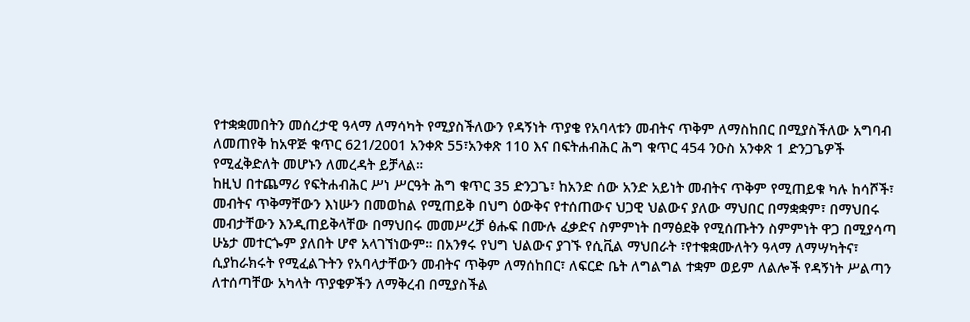የተቋቋመበትን መሰረታዊ ዓላማ ለማሳካት የሚያስችለውን የዳኝነት ጥያቄ የአባላቱን መብትና ጥቅም ለማስከበር በሚያስችለው አግባብ ለመጠየቅ ከአዋጅ ቁጥር 621/2001 አንቀጽ 55፣አንቀጽ 110 እና በፍትሐብሕር ሕግ ቁጥር 454 ንዑስ አንቀጽ 1 ድንጋጌዎች የሚፈቅድለት መሆኑን ለመረዳት ይቻላል።
ከዚህ በተጨማሪ የፍትሐብሕር ሥነ ሥርዓት ሕግ ቁጥር 35 ድንጋጌ፣ ከአንድ ሰው አንድ አይነት መብትና ጥቅም የሚጠይቁ ካሉ ከሳሾች፣ መብትና ጥቅማቸውን እነሡን በመወከል የሚጠይቅ በህግ ዕውቅና የተሰጠውና ህጋዊ ህልውና ያለው ማህበር በማቋቋም፣ በማህበሩ መብታቸውን እንዲጠይቅላቸው በማህበሩ መመሥረቻ ፅሑፍ በሙሉ ፈቃድና ስምምነት በማፅደቅ የሚሰጡትን ስምምነት ዋጋ በሚያሳጣ ሁኔታ መተርጐም ያለበት ሆኖ አላገኘነውም። በአንፃሩ የህግ ህልውና ያገኙ የሲቪል ማህበራት ፣የተቁቋሙለትን ዓላማ ለማሣካትና፣ ሲያከራክሩት የሚፈልጉትን የአባላታቸውን መብትና ጥቅም ለማሰከበር፣ ለፍርድ ቤት ለግልግል ተቋም ወይም ለልሎች የዳኝነት ሥልጣን ለተሰጣቸው አካላት ጥያቄዎችን ለማቅረብ በሚያስችል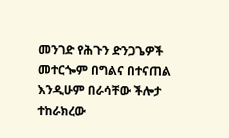መንገድ የሕጉን ድንጋጌዎች መተርጐም በግልና በተናጠል እንዲሁም በራሳቸው ችሎታ ተከራክረው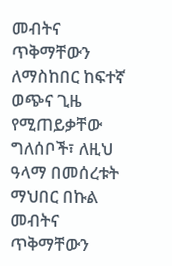መብትና ጥቅማቸውን ለማስከበር ከፍተኛ ወጭና ጊዜ የሚጠይቃቸው ግለሰቦች፣ ለዚህ ዓላማ በመሰረቱት ማህበር በኩል መብትና ጥቅማቸውን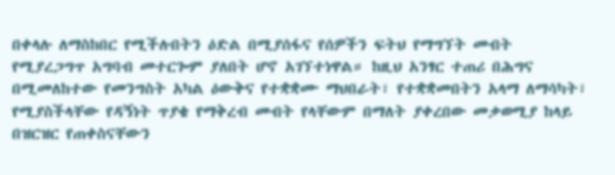በቀላሉ ለማስከበር የሚችሉበትን ዕድል በሚያሰፋና የሰዎችን ፍትህ የማግኘት መብት የሚያረጋግጥ አግባብ መተርጐም ያለበት ሆኖ አገኘተነዋል። ከዚህ አንፃር ተጠሪ በሕግና በሚመለከተው የመንግስት አካል ዕውቅና የተቋቋሙ ማህበራት፣ የተቋቋመበትን አላማ ለማሳካት፣ የሚያስችላቸው የዳኝነት ጥያቄ የማቅረብ መብት የላቸውም በማለት ያቀረበው መቃወሚያ ከላይ በዝርዝር የጠቀስናቸውን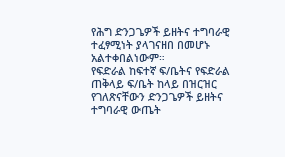የሕግ ድንጋጌዎች ይዘትና ተግባራዊ ተፈፃሚነት ያላገናዘበ በመሆኑ አልተቀበልነውም።
የፍድራል ከፍተኛ ፍ/ቤትና የፍድራል ጠቅላይ ፍ/ቤት ከላይ በዝርዝር የገለጽናቸውን ድንጋጌዎች ይዘትና ተግባራዊ ውጤት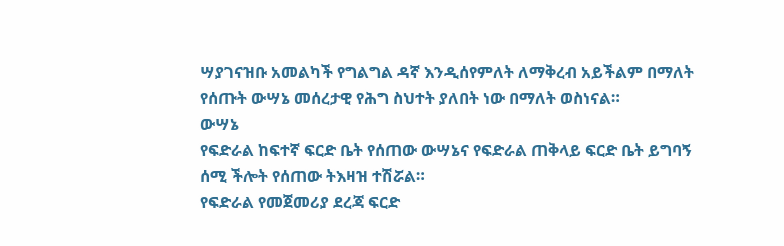ሣያገናዝቡ አመልካች የግልግል ዳኛ እንዲሰየምለት ለማቅረብ አይችልም በማለት የሰጡት ውሣኔ መሰረታዊ የሕግ ስህተት ያለበት ነው በማለት ወስነናል።
ውሣኔ
የፍድራል ከፍተኛ ፍርድ ቤት የሰጠው ውሣኔና የፍድራል ጠቅላይ ፍርድ ቤት ይግባኝ ሰሚ ችሎት የሰጠው ትእዛዝ ተሽሯል።
የፍድራል የመጀመሪያ ደረጃ ፍርድ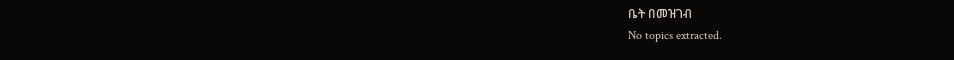ቤት በመዝገብ
No topics extracted.